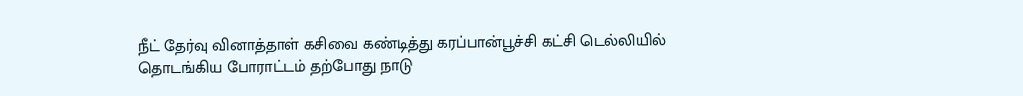நீட் தேர்வு வினாத்தாள் கசிவை கண்டித்து கரப்பான்பூச்சி கட்சி டெல்லியில் தொடங்கிய போராட்டம் தற்போது நாடு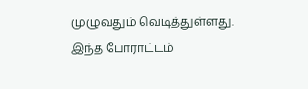முழுவதும் வெடித்துள்ளது. இந்த போராட்டம்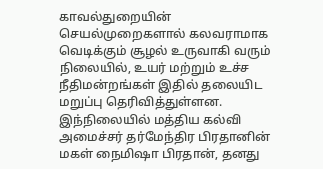காவல்துறையின் செயல்முறைகளால் கலவராமாக வெடிக்கும் சூழல் உருவாகி வரும் நிலையில், உயர் மற்றும் உச்ச நீதிமன்றங்கள் இதில் தலையிட மறுப்பு தெரிவித்துள்ளன.
இந்நிலையில் மத்திய கல்வி அமைச்சர் தர்மேந்திர பிரதானின் மகள் நைமிஷா பிரதான், தனது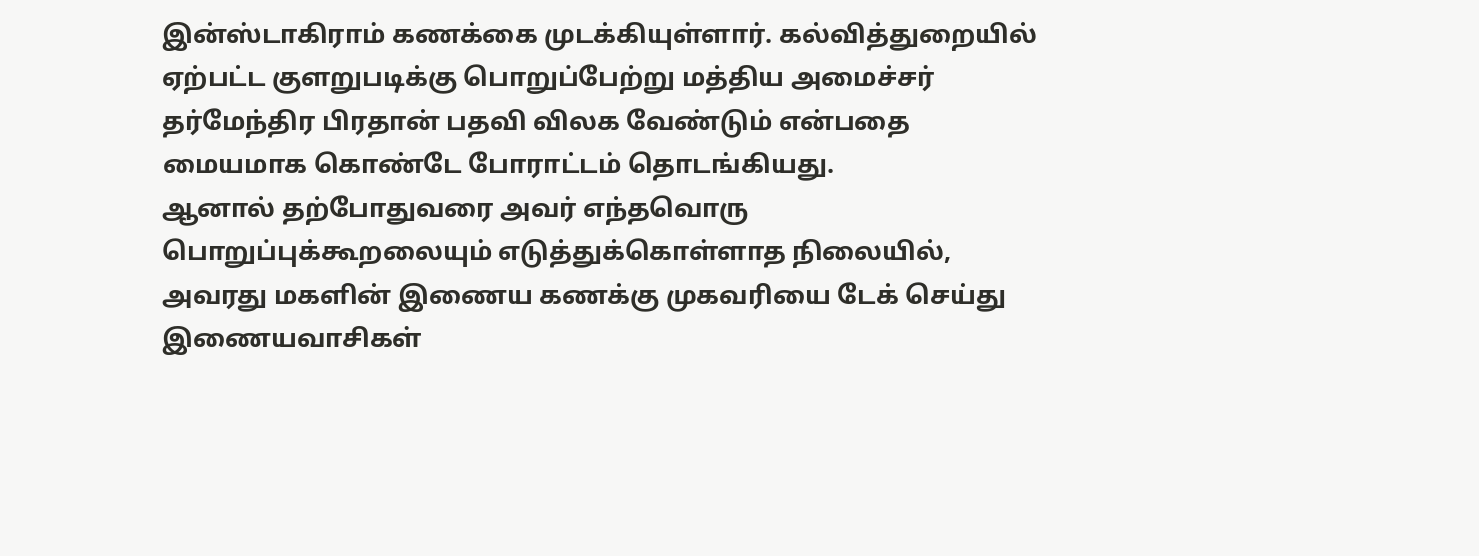இன்ஸ்டாகிராம் கணக்கை முடக்கியுள்ளார். கல்வித்துறையில் ஏற்பட்ட குளறுபடிக்கு பொறுப்பேற்று மத்திய அமைச்சர் தர்மேந்திர பிரதான் பதவி விலக வேண்டும் என்பதை மையமாக கொண்டே போராட்டம் தொடங்கியது.
ஆனால் தற்போதுவரை அவர் எந்தவொரு பொறுப்புக்கூறலையும் எடுத்துக்கொள்ளாத நிலையில், அவரது மகளின் இணைய கணக்கு முகவரியை டேக் செய்து இணையவாசிகள்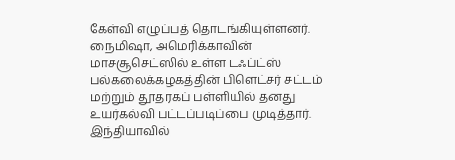கேள்வி எழுப்பத் தொடங்கியுள்ளனர்.
நைமிஷா, அமெரிக்காவின் மாசசூசெட்ஸில் உள்ள டஃப்ட்ஸ் பல்கலைக்கழகத்தின் பிளெட்சர் சட்டம் மற்றும் தூதரகப் பள்ளியில் தனது உயர்கல்வி பட்டப்படிப்பை முடித்தார்.
இந்தியாவில்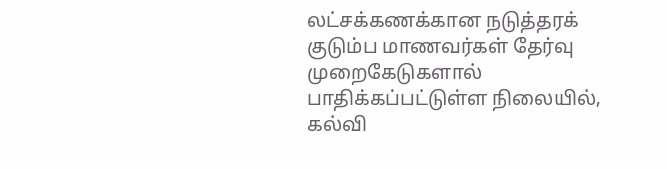லட்சக்கணக்கான நடுத்தரக் குடும்ப மாணவர்கள் தேர்வு முறைகேடுகளால் பாதிக்கப்பட்டுள்ள நிலையில், கல்வி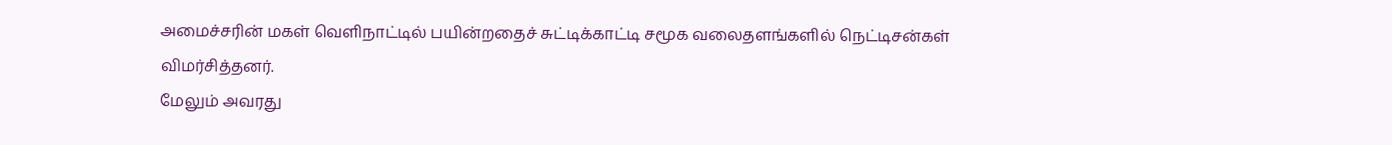அமைச்சரின் மகள் வெளிநாட்டில் பயின்றதைச் சுட்டிக்காட்டி சமூக வலைதளங்களில் நெட்டிசன்கள் விமர்சித்தனர்.
மேலும் அவரது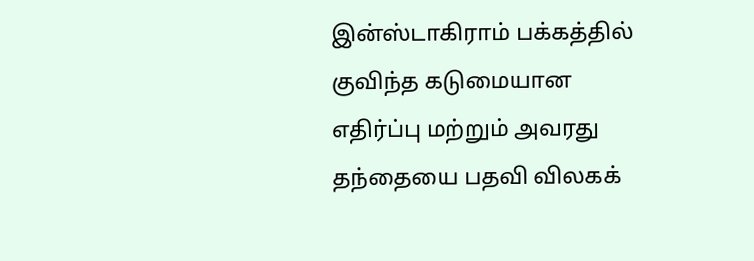இன்ஸ்டாகிராம் பக்கத்தில் குவிந்த கடுமையான எதிர்ப்பு மற்றும் அவரது தந்தையை பதவி விலகக்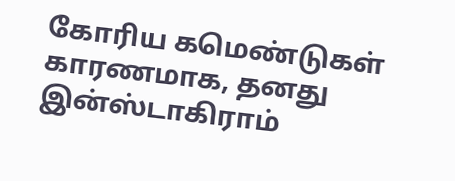கோரிய கமெண்டுகள் காரணமாக, தனது இன்ஸ்டாகிராம்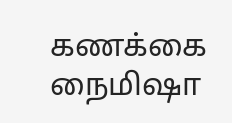கணக்கை நைமிஷா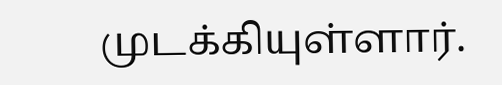முடக்கியுள்ளார்.